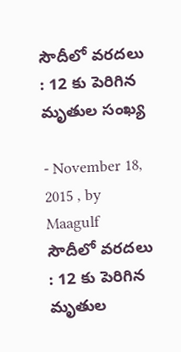సౌదీలో వరదలు : 12 కు పెరిగిన మృతుల సంఖ్య

- November 18, 2015 , by Maagulf
సౌదీలో వరదలు : 12 కు పెరిగిన మృతుల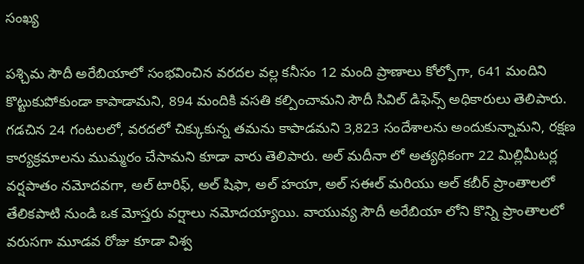సంఖ్య

పశ్చిమ సౌదీ అరేబియాలో సంభవించిన వరదల వల్ల కనీసం 12 మంది ప్రాణాలు కోల్పోగా, 641 మందిని కొట్టుకుపోకుండా కాపాడామని, 894 మందికి వసతి కల్పించామని సౌదీ సివిల్ డిఫెన్స్ అధికారులు తెలిపారు. గడచిన 24 గంటలలో, వరదలో చిక్కుకున్న తమను కాపాడమని 3,823 సందేశాలను అందుకున్నామని, రక్షణ కార్యక్రమాలను ముమ్మరం చేసామని కూడా వారు తెలిపారు. అల్ మదీనా లో అత్యధికంగా 22 మిల్లిమీటర్ల వర్షపాతం నమోదవగా, అల్ టారిఫ్, అల్ షిఫా, అల్ హయా, అల్ సఈల్ మరియు అల్ కబీర్ ప్రాంతాలలో తేలికపాటి నుండి ఒక మోస్తరు వర్షాలు నమోదయ్యాయి. వాయువ్య సౌదీ అరేబియా లోని కొన్ని ప్రాంతాలలో వరుసగా మూడవ రోజు కూడా విశ్వ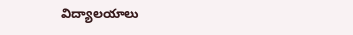విద్యాలయాలు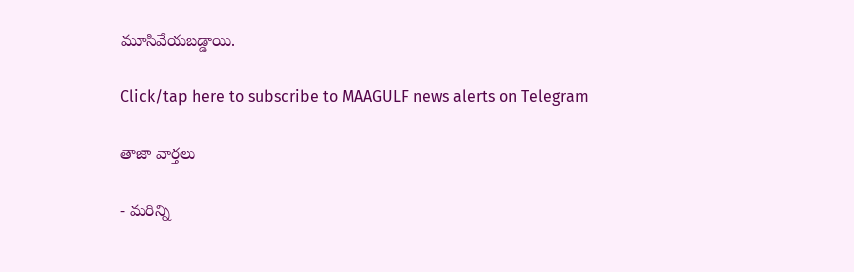మూసివేయబడ్డాయి.

Click/tap here to subscribe to MAAGULF news alerts on Telegram

తాజా వార్తలు

- మరిన్ని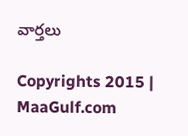వార్తలు

Copyrights 2015 | MaaGulf.com